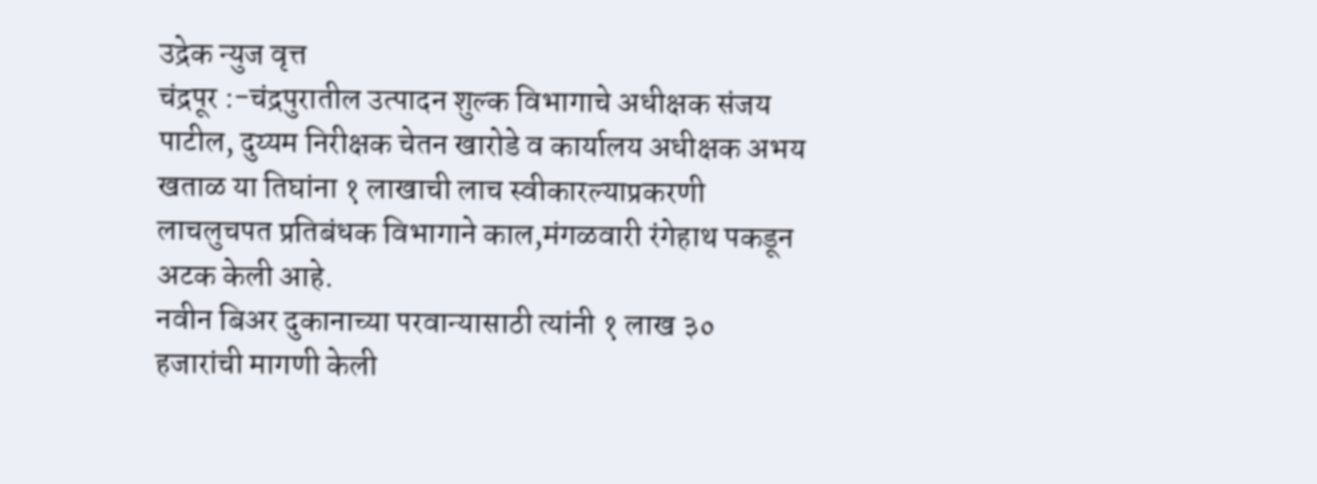उद्रेक न्युज वृत्त
चंद्रपूर :-चंद्रपुरातील उत्पादन शुल्क विभागाचे अधीक्षक संजय पाटील, दुय्यम निरीक्षक चेतन खारोडे व कार्यालय अधीक्षक अभय खताळ या तिघांना १ लाखाची लाच स्वीकारल्याप्रकरणी लाचलुचपत प्रतिबंधक विभागाने काल,मंगळवारी रंगेहाथ पकडून अटक केली आहे.
नवीन बिअर दुकानाच्या परवान्यासाठी त्यांनी १ लाख ३० हजारांची मागणी केली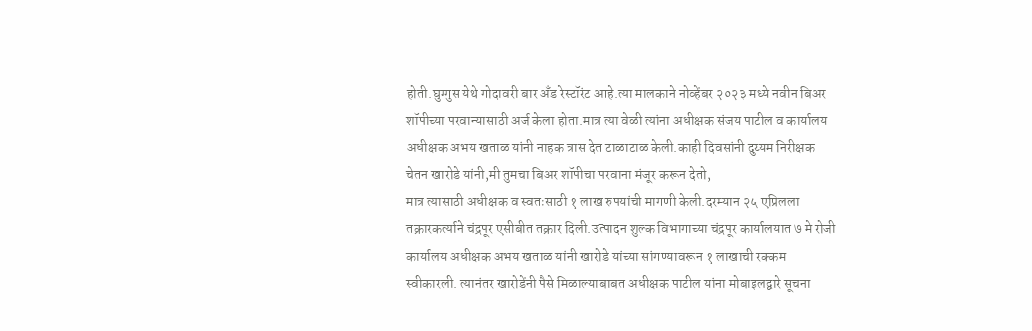होती.घुग्गुस येथे गोदावरी बार अँड रेस्टॉरंट आहे.त्या मालकाने नोव्हेंबर २०२३ मध्ये नवीन बिअर शॉपीच्या परवान्यासाठी अर्ज केला होता.मात्र त्या वेळी त्यांना अधीक्षक संजय पाटील व कार्यालय अधीक्षक अभय खताळ यांनी नाहक त्रास देत टाळाटाळ केली.काही दिवसांनी दुय्यम निरीक्षक चेतन खारोडे यांनी,मी तुमचा बिअर शॉपीचा परवाना मंजूर करून देतो,
मात्र त्यासाठी अधीक्षक व स्वतःसाठी १ लाख रुपयांची मागणी केली.दरम्यान २५ एप्रिलला तक्रारकर्त्याने चंद्रपूर एसीबीत तक्रार दिली.उत्पादन शुल्क विभागाच्या चंद्रपूर कार्यालयात ७ मे रोजी कार्यालय अधीक्षक अभय खताळ यांनी खारोडे यांच्या सांगण्यावरून १ लाखाची रक्कम स्वीकारली. त्यानंतर खारोडेंनी पैसे मिळाल्याबाबत अधीक्षक पाटील यांना मोबाइलद्वारे सूचना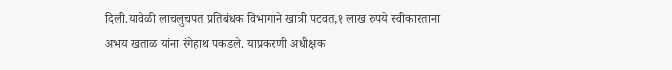दिली.यावेळी लाचलुचपत प्रतिबंधक विभागाने खात्री पटवत,१ लाख रुपये स्वीकारताना अभय खताळ यांना रंगेहाथ पकडले. याप्रकरणी अधीक्षक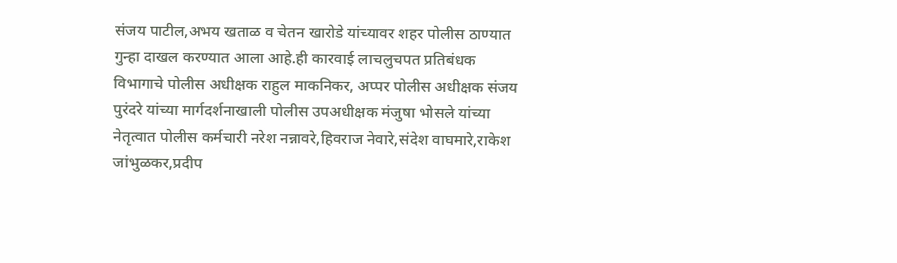संजय पाटील,अभय खताळ व चेतन खारोडे यांच्यावर शहर पोलीस ठाण्यात गुन्हा दाखल करण्यात आला आहे.ही कारवाई लाचलुचपत प्रतिबंधक विभागाचे पोलीस अधीक्षक राहुल माकनिकर, अप्पर पोलीस अधीक्षक संजय पुरंदरे यांच्या मार्गदर्शनाखाली पोलीस उपअधीक्षक मंजुषा भोसले यांच्या नेतृत्वात पोलीस कर्मचारी नरेश नन्नावरे,हिवराज नेवारे,संदेश वाघमारे,राकेश जांभुळकर,प्रदीप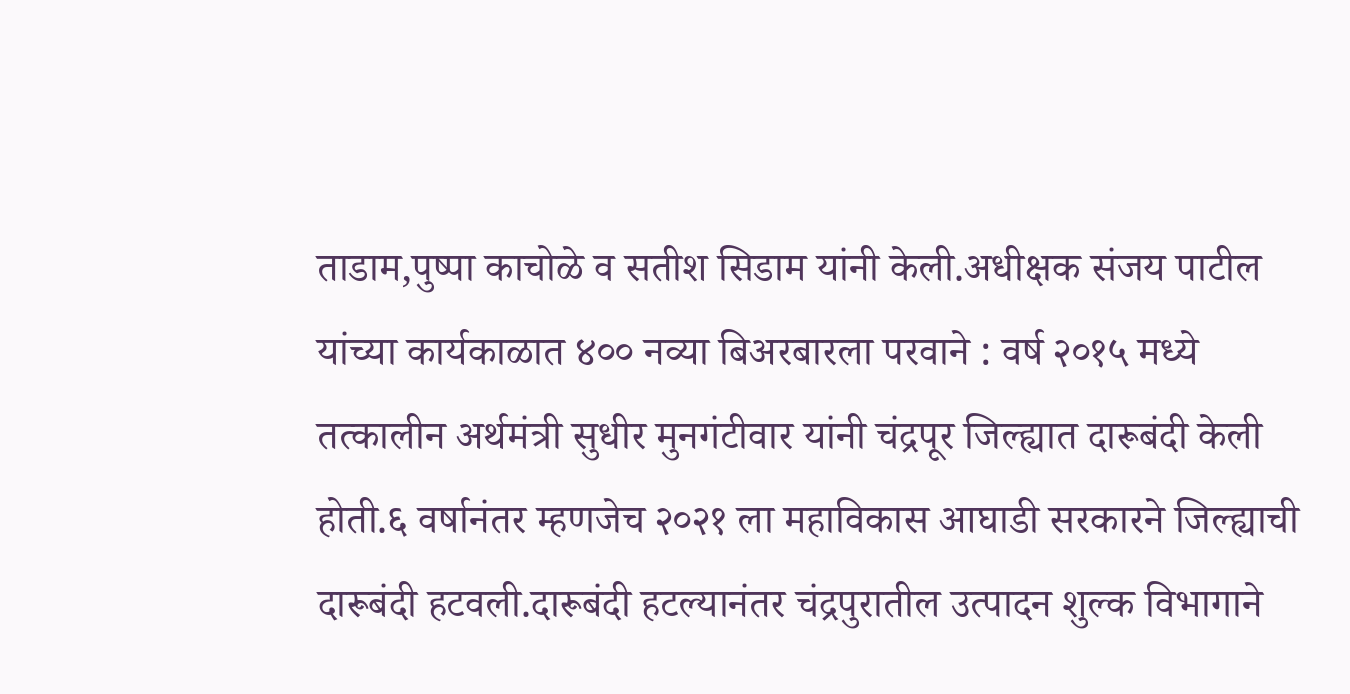ताडाम,पुष्पा काचोळे व सतीश सिडाम यांनी केली.अधीक्षक संजय पाटील यांच्या कार्यकाळात ४०० नव्या बिअरबारला परवाने : वर्ष २०१५ मध्ये तत्कालीन अर्थमंत्री सुधीर मुनगंटीवार यांनी चंद्रपूर जिल्ह्यात दारूबंदी केली होती.६ वर्षानंतर म्हणजेच २०२१ ला महाविकास आघाडी सरकारने जिल्ह्याची दारूबंदी हटवली.दारूबंदी हटल्यानंतर चंद्रपुरातील उत्पादन शुल्क विभागाने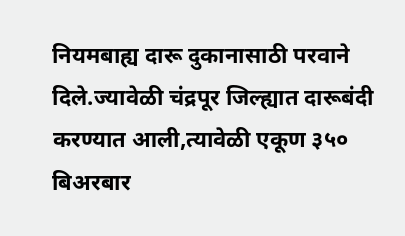नियमबाह्य दारू दुकानासाठी परवाने दिले.ज्यावेळी चंद्रपूर जिल्ह्यात दारूबंदी करण्यात आली,त्यावेळी एकूण ३५० बिअरबार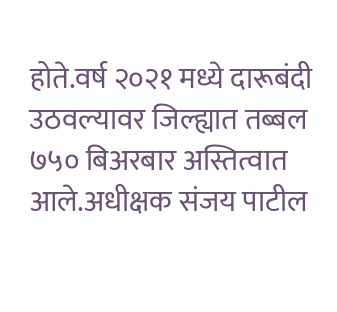होते.वर्ष २०२१ मध्ये दारूबंदी उठवल्यावर जिल्ह्यात तब्बल ७५० बिअरबार अस्तित्वात आले.अधीक्षक संजय पाटील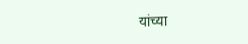यांच्या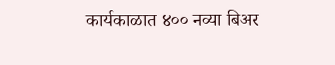कार्यकाळात ४०० नव्या बिअर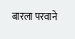बारला परवाने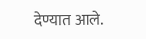देण्यात आले.